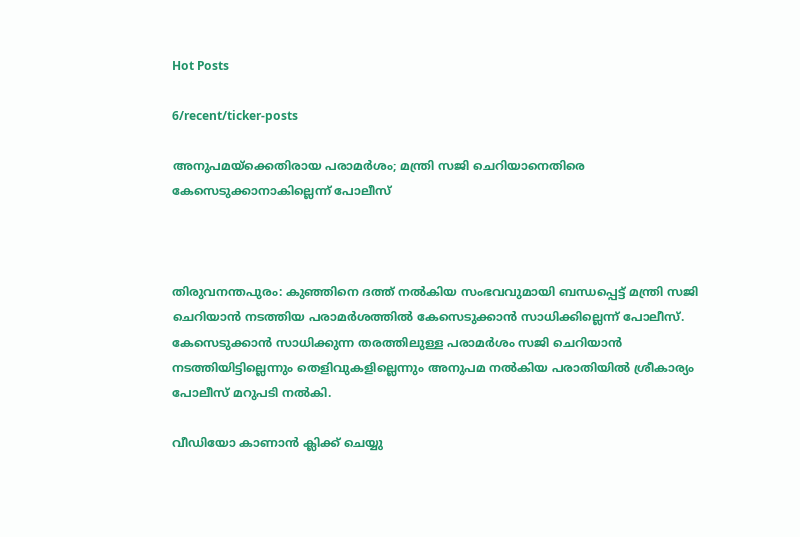Hot Posts

6/recent/ticker-posts

അനുപമയ്ക്കെതിരായ പരാമർശം; മന്ത്രി സജി ചെറിയാനെതിരെ കേസെടുക്കാനാകില്ലെന്ന് പോലീസ്



തിരുവനന്തപുരം: കുഞ്ഞിനെ ദത്ത് നല്‍കിയ സംഭവവുമായി ബന്ധപ്പെട്ട് മന്ത്രി സജി ചെറിയാന്‍ നടത്തിയ പരാമര്‍ശത്തില്‍ കേസെടുക്കാന്‍ സാധിക്കില്ലെന്ന് പോലീസ്. കേസെടുക്കാന്‍ സാധിക്കുന്ന തരത്തിലുള്ള പരാമര്‍ശം സജി ചെറിയാന്‍ നടത്തിയിട്ടില്ലെന്നും തെളിവുകളില്ലെന്നും അനുപമ നല്‍കിയ പരാതിയില്‍ ശ്രീകാര്യം പോലീസ് മറുപടി നല്‍കി.

വീഡിയോ കാണാന്‍ ക്ലിക്ക് ചെയ്യു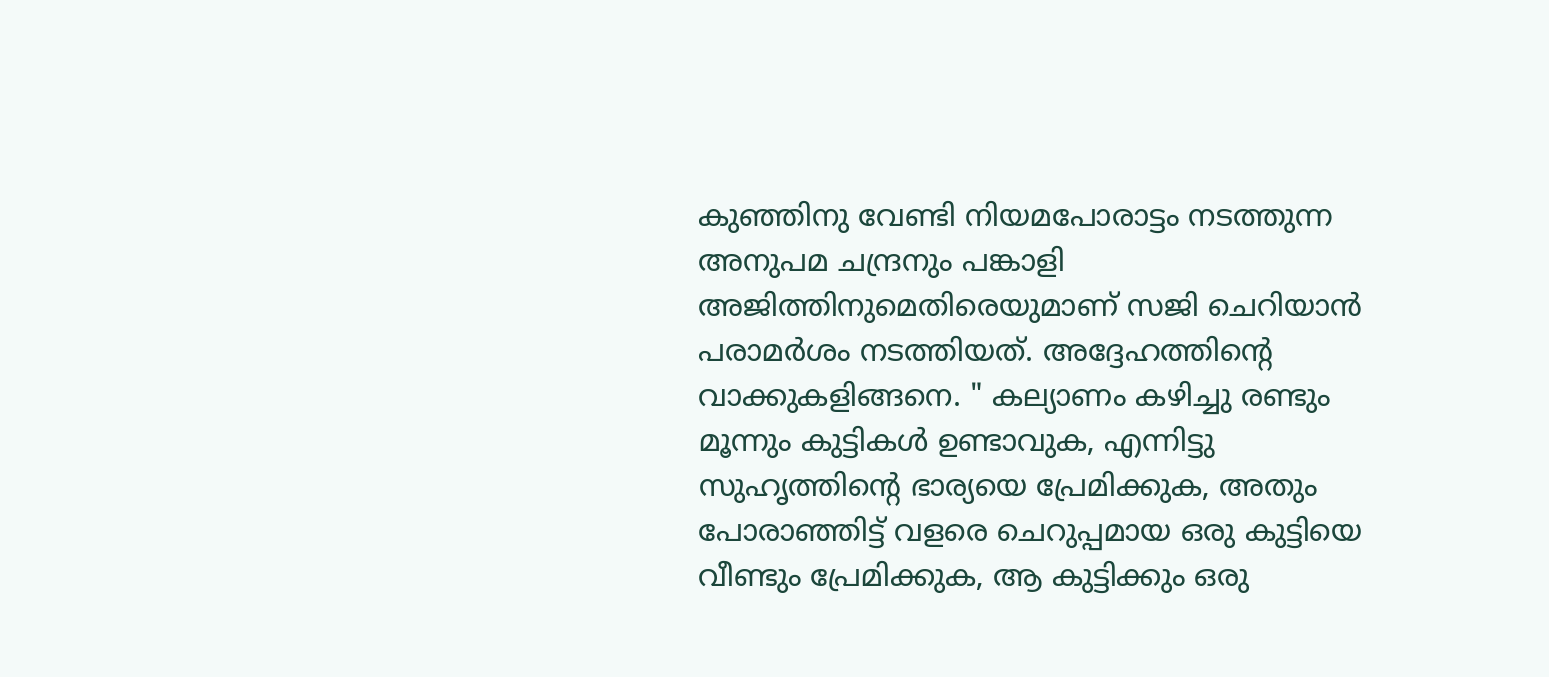കുഞ്ഞിനു വേണ്ടി നിയമപോരാട്ടം നടത്തുന്ന അനുപമ ചന്ദ്രനും പങ്കാളി അജിത്തിനുമെതിരെയുമാണ് സജി ചെറിയാന്‍ പരാമര്‍ശം നടത്തിയത്. അദ്ദേഹത്തിന്‍റെ വാക്കുകളിങ്ങനെ. " കല്യാണം കഴിച്ചു രണ്ടും മൂന്നും കുട്ടികൾ ഉണ്ടാവുക, എന്നിട്ടു സുഹൃത്തിന്‍റെ ഭാര്യയെ പ്രേമിക്കുക, അതും പോരാഞ്ഞിട്ട് വളരെ ചെറുപ്പമായ ഒരു കുട്ടിയെ വീണ്ടും പ്രേമിക്കുക, ആ കുട്ടിക്കും ഒരു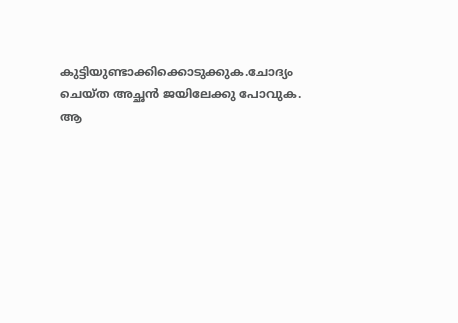കുട്ടിയുണ്ടാക്കിക്കൊടുക്കുക.ചോദ്യം ചെയ്ത അച്ഛൻ ജയിലേക്കു പോവുക. ആ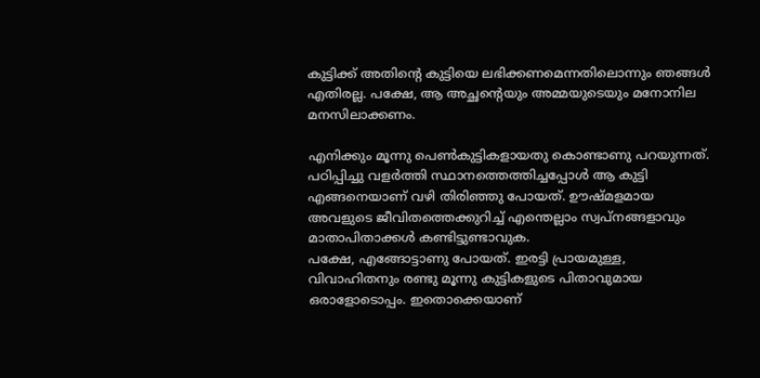കുട്ടിക്ക് അതിന്‍റെ കുട്ടിയെ ലഭിക്കണമെന്നതിലൊന്നും ഞങ്ങൾ എതിരല്ല. പക്ഷേ, ആ അച്ഛന്‍റെയും അമ്മയുടെയും മനോനില മനസിലാക്കണം.

എനിക്കും മൂന്നു പെൺകുട്ടികളായതു കൊണ്ടാണു പറയുന്നത്. പഠിപ്പിച്ചു വളർത്തി സ്ഥാനത്തെത്തിച്ചപ്പോൾ ആ കുട്ടി എങ്ങനെയാണ് വഴി തിരിഞ്ഞു പോയത്. ഊഷ്മളമായ അവളുടെ ജീവിതത്തെക്കുറിച്ച് എന്തെല്ലാം സ്വപ്നങ്ങളാവും മാതാപിതാക്കൾ കണ്ടിട്ടുണ്ടാവുക.
പക്ഷേ, എങ്ങോട്ടാണു പോയത്. ഇരട്ടി പ്രായമുള്ള, വിവാഹിതനും രണ്ടു മൂന്നു കുട്ടികളുടെ പിതാവുമായ ഒരാളോടൊപ്പം. ഇതൊക്കെയാണ്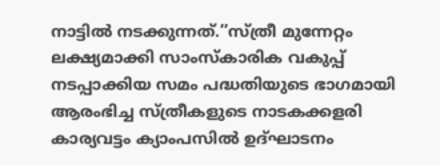നാട്ടിൽ നടക്കുന്നത്.’’സ്ത്രീ മുന്നേറ്റം ലക്ഷ്യമാക്കി സാംസ്കാരിക വകുപ്പ് നടപ്പാക്കിയ സമം പദ്ധതിയുടെ ഭാഗമായി ആരംഭിച്ച സ്ത്രീകളുടെ നാടകക്കളരി കാര്യവട്ടം ക്യാംപസിൽ ഉദ്ഘാടനം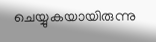ചെയ്യുകയായിരുന്നു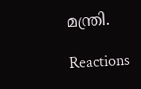മന്ത്രി.

Reactions